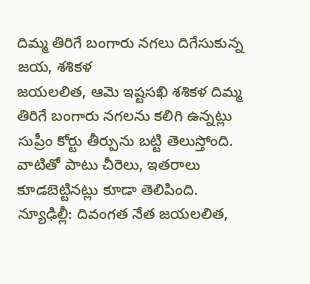దిమ్మ తిరిగే బంగారు నగలు దిగేసుకున్న జయ, శశికళ
జయలలిత, ఆమె ఇష్టసఖి శశికళ దిమ్మ తిరిగే బంగారు నగలను కలిగి ఉన్నట్లు సుప్రీం కోర్టు తీర్పును బట్టి తెలుస్తోంది. వాటితో పాటు చీరెలు, ఇతరాలు కూడబెట్టినట్లు కూడా తెలిపింది.
న్యూఢిల్లీ: దివంగత నేత జయలలిత,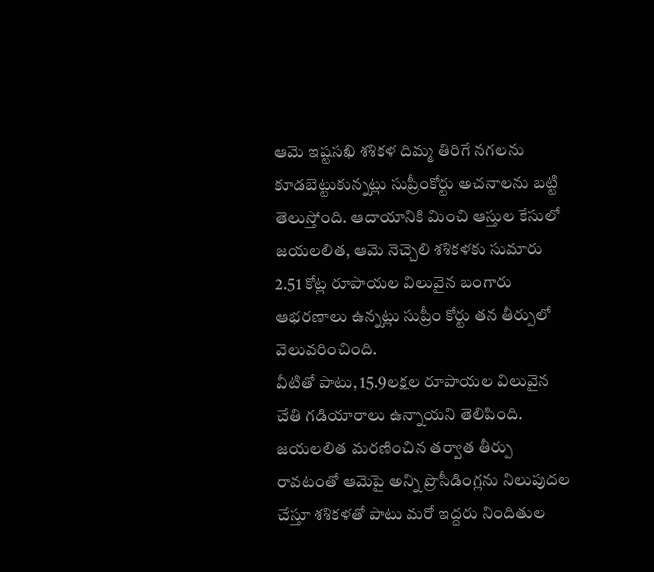ఆమె ఇష్టసఖి శశికళ దిమ్మ తిరిగే నగలను కూడబెట్టుకున్నట్లు సుప్రీంకోర్టు అచనాలను బట్టి తెలుస్తోంది. ఆదాయానికి మించి ఆస్తుల కేసులో జయలలిత, ఆమె నెచ్చెలి శశికళకు సుమారు 2.51 కోట్ల రూపాయల విలువైన బంగారు ఆభరణాలు ఉన్నట్లు సుప్రీం కోర్టు తన తీర్పులో వెలువరించింది.
వీటితో పాటు, 15.9లక్షల రూపాయల విలువైన చేతి గడియారాలు ఉన్నాయని తెలిపింది. జయలలిత మరణించిన తర్వాత తీర్పు రావటంతో ఆమెపై అన్ని ప్రొసీడింగ్లను నిలుపుదల చేస్తూ శశికళతో పాటు మరో ఇద్దరు నిందితుల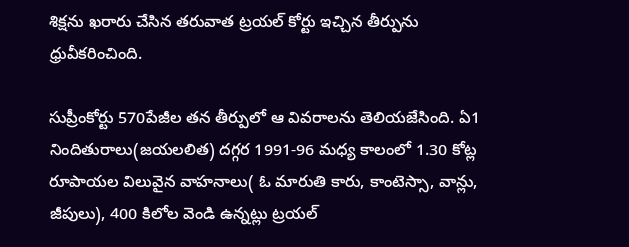శిక్షను ఖరారు చేసిన తరువాత ట్రయల్ కోర్టు ఇచ్చిన తీర్పును ధ్రువీకరించింది.

సుప్రీంకోర్టు 570పేజీల తన తీర్పులో ఆ వివరాలను తెలియజేసింది. ఏ1 నిందితురాలు(జయలలిత) దగ్గర 1991-96 మధ్య కాలంలో 1.30 కోట్ల రూపాయల విలువైన వాహనాలు( ఓ మారుతి కారు, కాంటెస్సా, వాన్లు, జీపులు), 400 కిలోల వెండి ఉన్నట్లు ట్రయల్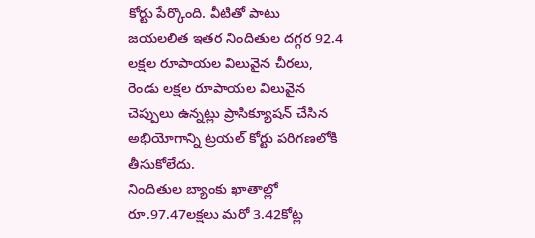కోర్టు పేర్కొంది. వీటితో పాటు జయలలిత ఇతర నిందితుల దగ్గర 92.4 లక్షల రూపాయల విలువైన చీరలు, రెండు లక్షల రూపాయల విలువైన చెప్పులు ఉన్నట్లు ప్రాసిక్యూషన్ చేసిన అభియోగాన్ని ట్రయల్ కోర్టు పరిగణలోకి తీసుకోలేదు.
నిందితుల బ్యాంకు ఖాతాల్లో రూ.97.47లక్షలు మరో 3.42కోట్ల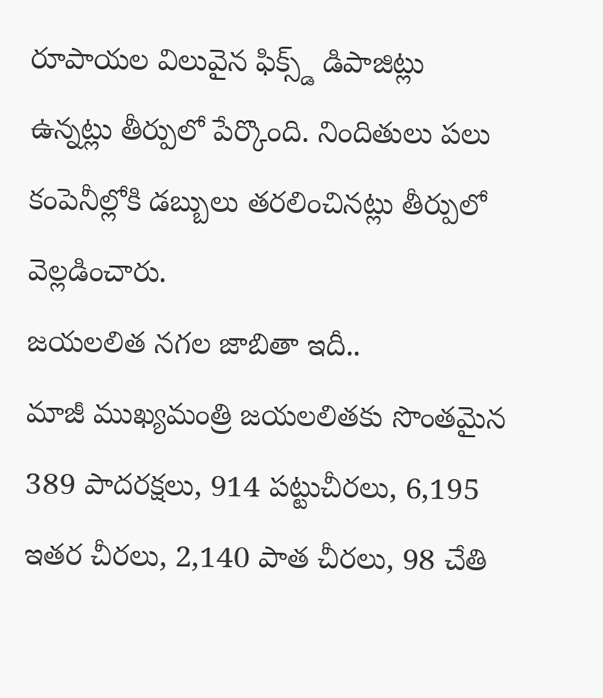రూపాయల విలువైన ఫిక్స్డ్ డిపాజిట్లు ఉన్నట్లు తీర్పులో పేర్కొంది. నిందితులు పలు కంపెనీల్లోకి డబ్బులు తరలించినట్లు తీర్పులో వెల్లడించారు.
జయలలిత నగల జాబితా ఇదీ..
మాజీ ముఖ్యమంత్రి జయలలితకు సొంతమైన 389 పాదరక్షలు, 914 పట్టుచీరలు, 6,195 ఇతర చీరలు, 2,140 పాత చీరలు, 98 చేతి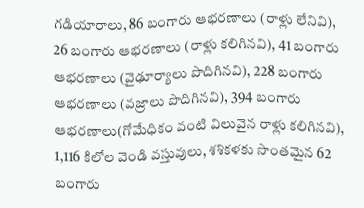గడియారాలు, 86 బంగారు ఆభరణాలు (రాళ్లు లేనివి), 26 బంగారు ఆభరణాలు (రాళ్లు కలిగినవి), 41 బంగారు ఆభరణాలు (వైఢూర్యాలు పొదిగినవి), 228 బంగారు ఆభరణాలు (వజ్రాలు పొదిగినవి), 394 బంగారు ఆభరణాలు(గోమేధికం వంటి విలువైన రాళ్లు కలిగినవి), 1,116 కిలోల వెండి వస్తువులు, శశికళకు సొంతమైన 62 బంగారు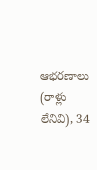ఆభరణాలు (రాళ్లు లేనివి), 34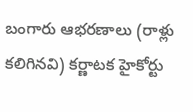బంగారు ఆభరణాలు (రాళ్లు కలిగినవి) కర్ణాటక హైకోర్టు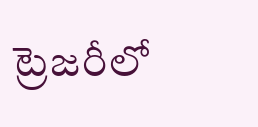ట్రెజరీలో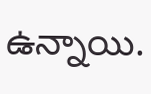ఉన్నాయి.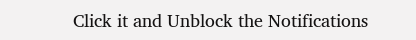Click it and Unblock the Notifications